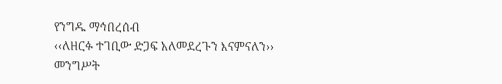የንግዱ ማኅበረሰብ
‹‹ለዘርፉ ተገቢው ድጋፍ አለመደረጉን እናምናለን››
መንግሥት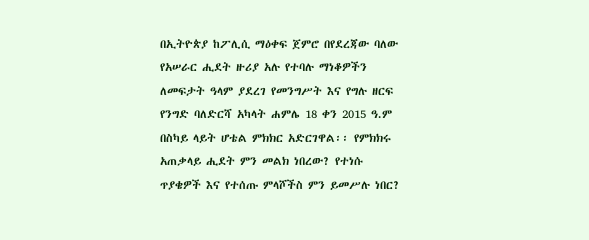በኢትዮጵያ ከፖሊሲ ማዕቀፍ ጀምሮ በየደረጃው ባለው የአሠራር ሒደት ዙሪያ አሉ የተባሉ ማነቆዎችን ለመፍታት ዓላም ያደረገ የመንግሥት እና የግሉ ዘርፍ የንግድ ባለድርሻ አካላት ሐምሌ 18 ቀን 2015 ዓ.ም በስካይ ላይት ሆቴል ምክክር አድርገዋል፡፡ የምክክሩ አጠቃላይ ሒደት ምን መልክ ነበረው? የተነሱ ጥያቄዎች እና የተሰጡ ምላሾችስ ምን ይመሥሉ ነበር?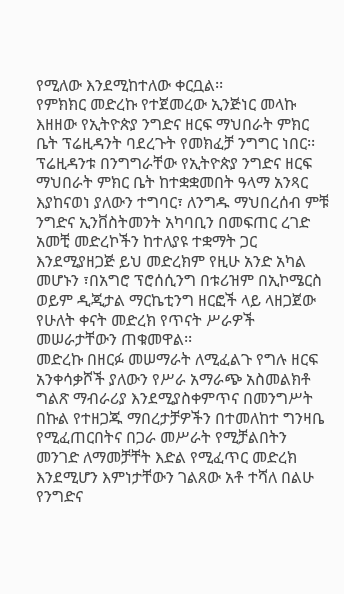የሚለው እንደሚከተለው ቀርቧል፡፡
የምክክር መድረኩ የተጀመረው ኢንጅነር መላኩ እዘዘው የኢትዮጵያ ንግድና ዘርፍ ማህበራት ምክር ቤት ፕሬዚዳንት ባደረጉት የመክፈቻ ንግግር ነበር፡፡
ፕሬዚዳንቱ በንግግራቸው የኢትዮጵያ ንግድና ዘርፍ ማህበራት ምክር ቤት ከተቋቋመበት ዓላማ አንጻር እያከናወነ ያለውን ተግባር፣ ለንግዱ ማህበረሰብ ምቹ ንግድና ኢንቨስትመንት አካባቢን በመፍጠር ረገድ አመቺ መድረኮችን ከተለያዩ ተቋማት ጋር እንደሚያዘጋጅ ይህ መድረክም የዚሁ አንድ አካል መሆኑን ፣በአግሮ ፕሮሰሲንግ በቱሪዝም በኢኮሜርስ ወይም ዲጂታል ማርኬቲንግ ዘርፎች ላይ ላዘጋጀው የሁለት ቀናት መድረክ የጥናት ሥራዎች መሠራታቸውን ጠቁመዋል፡፡
መድረኩ በዘርፉ መሠማራት ለሚፈልጉ የግሉ ዘርፍ አንቀሳቃሾች ያለውን የሥራ አማራጭ አስመልክቶ ግልጽ ማብራሪያ እንደሚያስቀምጥና በመንግሥት በኩል የተዘጋጁ ማበረታቻዎችን በተመለከተ ግንዛቤ የሚፈጠርበትና በጋራ መሥራት የሚቻልበትን መንገድ ለማመቻቸት እድል የሚፈጥር መድረክ እንደሚሆን እምነታቸውን ገልጸው አቶ ተሻለ በልሁ የንግድና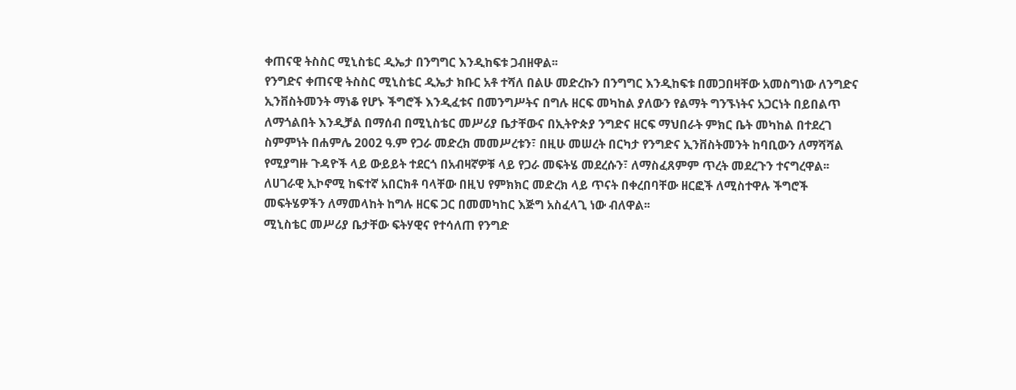ቀጠናዊ ትስስር ሚኒስቴር ዲኤታ በንግግር እንዲከፍቱ ጋብዘዋል፡፡
የንግድና ቀጠናዊ ትስስር ሚኒስቴር ዲኤታ ክቡር አቶ ተሻለ በልሁ መድረኩን በንግግር እንዲከፍቱ በመጋበዛቸው አመስግነው ለንግድና ኢንቨስትመንት ማነቆ የሆኑ ችግሮች እንዲፈቱና በመንግሥትና በግሉ ዘርፍ መካከል ያለውን የልማት ግንኙነትና አጋርነት በይበልጥ ለማጎልበት እንዲቻል በማሰብ በሚኒስቴር መሥሪያ ቤታቸውና በኢትዮጵያ ንግድና ዘርፍ ማህበራት ምክር ቤት መካከል በተደረገ ስምምነት በሐምሌ 2002 ዓ.ም የጋራ መድረክ መመሥረቱን፣ በዚሁ መሠረት በርካታ የንግድና ኢንቨስትመንት ከባቢውን ለማሻሻል የሚያግዙ ጉዳዮች ላይ ውይይት ተደርጎ በአብዛኛዎቹ ላይ የጋራ መፍትሄ መደረሱን፣ ለማስፈጸምም ጥረት መደረጉን ተናግረዋል፡፡
ለሀገራዊ ኢኮኖሚ ከፍተኛ አበርክቶ ባላቸው በዚህ የምክክር መድረክ ላይ ጥናት በቀረበባቸው ዘርፎች ለሚስተዋሉ ችግሮች መፍትሄዎችን ለማመላከት ከግሉ ዘርፍ ጋር በመመካከር እጅግ አስፈላጊ ነው ብለዋል፡፡
ሚኒስቴር መሥሪያ ቤታቸው ፍትሃዊና የተሳለጠ የንግድ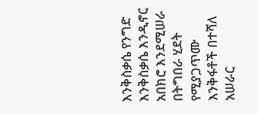እንቅስቃሴ የንግድ እንቅስቃሴ እንዲኖር አበክሮ እንደሚሠራ በትግበራ ሂደት የሚያጋጥሙ እንቅፋቶች በተሻለ አሠራር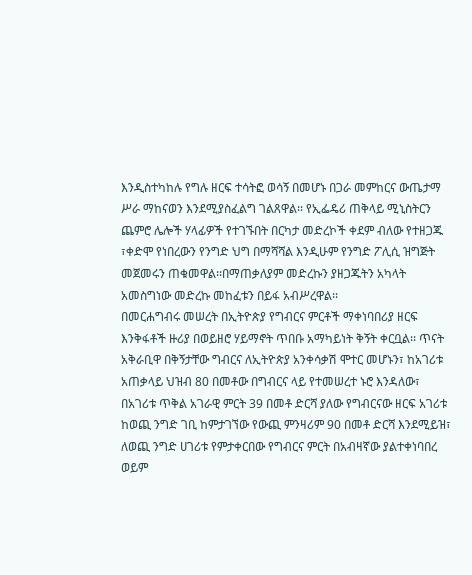እንዲስተካከሉ የግሉ ዘርፍ ተሳትፎ ወሳኝ በመሆኑ በጋራ መምከርና ውጤታማ ሥራ ማከናወን እንደሚያስፈልግ ገልጸዋል፡፡ የኢፌዴሪ ጠቅላይ ሚኒስትርን ጨምሮ ሌሎች ሃላፊዎች የተገኙበት በርካታ መድረኮች ቀደም ብለው የተዘጋጁ ፣ቀድሞ የነበረውን የንግድ ህግ በማሻሻል እንዲሁም የንግድ ፖሊሲ ዝግጅት መጀመሩን ጠቁመዋል፡፡በማጠቃለያም መድረኩን ያዘጋጁትን አካላት አመስግነው መድረኩ መከፈቱን በይፋ አብሥረዋል፡፡
በመርሐግብሩ መሠረት በኢትዮጵያ የግብርና ምርቶች ማቀነባበሪያ ዘርፍ እንቅፋቶች ዙሪያ በወይዘሮ ሃይማኖት ጥበቡ አማካይነት ቅኝት ቀርቧል፡፡ ጥናት አቅራቢዋ በቅኝታቸው ግብርና ለኢትዮጵያ አንቀሳቃሽ ሞተር መሆኑን፣ ከአገሪቱ አጠቃላይ ህዝብ 80 በመቶው በግብርና ላይ የተመሠረተ ኑሮ እንዳለው፣ በአገሪቱ ጥቅል አገራዊ ምርት 39 በመቶ ድርሻ ያለው የግብርናው ዘርፍ አገሪቱ ከወጪ ንግድ ገቢ ከምታገኘው የውጪ ምንዛሪም 90 በመቶ ድርሻ እንደሚይዝ፣ ለወጪ ንግድ ሀገሪቱ የምታቀርበው የግብርና ምርት በአብዛኛው ያልተቀነባበረ ወይም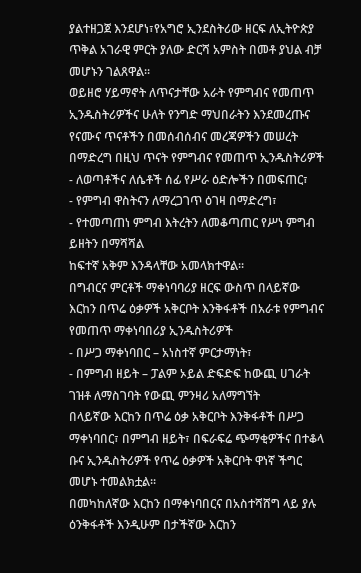ያልተዘጋጀ እንደሆነ፣የአግሮ ኢንደስትሪው ዘርፍ ለኢትዮጵያ ጥቅል አገራዊ ምርት ያለው ድርሻ አምስት በመቶ ያህል ብቻ መሆኑን ገልጸዋል፡፡
ወይዘሮ ሃይማኖት ለጥናታቸው አራት የምግብና የመጠጥ ኢንዱስትሪዎችና ሁለት የንግድ ማህበራትን እንደመረጡና የናሙና ጥናቶችን በመሰብሰብና መረጃዎችን መሠረት በማድረግ በዚህ ጥናት የምግብና የመጠጥ ኢንዱስትሪዎች
- ለወጣቶችና ለሴቶች ሰፊ የሥራ ዕድሎችን በመፍጠር፣
- የምግብ ዋስትናን ለማረጋገጥ ዕገዛ በማድረግ፣
- የተመጣጠነ ምግብ እትረትን ለመቆጣጠር የሥነ ምግብ ይዘትን በማሻሻል
ከፍተኛ አቅም እንዳላቸው አመላክተዋል፡፡
በግብርና ምርቶች ማቀነባባሪያ ዘርፍ ውስጥ በላይኛው እርከን በጥሬ ዕቃዎች አቅርቦት እንቅፋቶች በአራቱ የምግብና የመጠጥ ማቀነባበሪያ ኢንዱስትሪዎች
- በሥጋ ማቀነባበር – አነስተኛ ምርታማነት፣
- በምግብ ዘይት – ፓልም ኦይል ድፍድፍ ከውጪ ሀገራት ገዝቶ ለማስገባት የውጪ ምንዛሪ አለማግኘት
በላይኛው እርከን በጥሬ ዕቃ አቅርቦት እንቅፋቶች በሥጋ ማቀነባበር፣ በምግብ ዘይት፣ በፍራፍሬ ጭማቂዎችና በተቆላ ቡና ኢንዱስትሪዎች የጥሬ ዕቃዎች አቅርቦት ዋነኛ ችግር መሆኑ ተመልክቷል፡፡
በመካከለኛው እርከን በማቀነባበርና በአስተሻሸግ ላይ ያሉ ዕንቅፋቶች እንዲሁም በታችኛው እርከን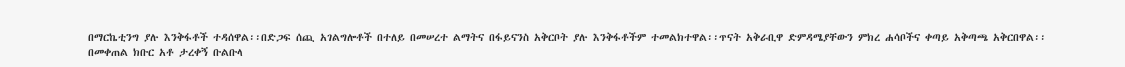በማርኬቲንግ ያሉ እንቅፋቶች ተዳሰዋል፡፡በድጋፍ ሰጪ አገልግሎቶች በተለይ በመሠረተ ልማትና በፋይናንስ አቅርቦት ያሉ እንቅፋቶችም ተመልክተዋል፡፡ጥናት አቅራቢዋ ድምዳሜያቸውን ምክረ ሐሳቦችና ቀጣይ አቅጣጫ አቅርበዋል፡፡
በመቀጠል ክቡር አቶ ታረቀኝ ቡልቡላ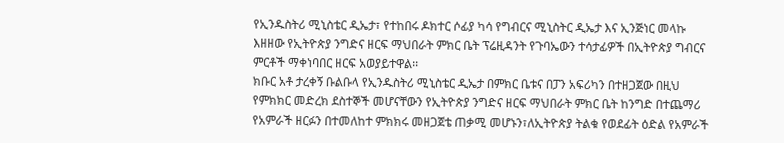የኢንዱስትሪ ሚኒስቴር ዲኤታ፣ የተከበሩ ዶክተር ሶፊያ ካሳ የግብርና ሚኒስትር ዲኤታ እና ኢንጅነር መላኩ እዘዘው የኢትዮጵያ ንግድና ዘርፍ ማህበራት ምክር ቤት ፕሬዚዳንት የጉባኤውን ተሳታፊዎች በኢትዮጵያ ግብርና ምርቶች ማቀነባበር ዘርፍ አወያይተዋል፡፡
ክቡር አቶ ታረቀኝ ቡልቡላ የኢንዱስትሪ ሚኒስቴር ዲኤታ በምክር ቤቱና በፓን አፍሪካን በተዘጋጀው በዚህ የምክክር መድረክ ደስተኞች መሆናቸውን የኢትዮጵያ ንግድና ዘርፍ ማህበራት ምክር ቤት ከንግድ በተጨማሪ የአምራች ዘርፉን በተመለከተ ምክክሩ መዘጋጀቴ ጠቃሚ መሆኑን፣ለኢትዮጵያ ትልቁ የወደፊት ዕድል የአምራች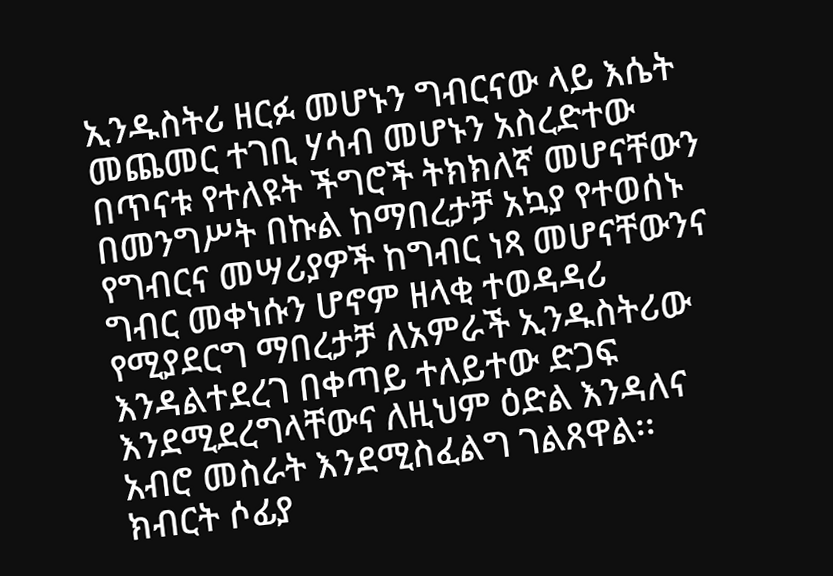ኢንዱስትሪ ዘርፉ መሆኑን ግብርናው ላይ እሴት መጨመር ተገቢ ሃሳብ መሆኑን አስረድተው በጥናቱ የተለዩት ችግሮች ትክክለኛ መሆናቸውን በመንግሥት በኩል ከማበረታቻ አኳያ የተወሰኑ የግብርና መሣሪያዎች ከግብር ነጻ መሆናቸውንና ግብር መቀነሱን ሆኖም ዘላቂ ተወዳዳሪ የሚያደርግ ማበረታቻ ለአምራች ኢንዱስትሪው እንዳልተደረገ በቀጣይ ተለይተው ድጋፍ እንደሚደረግላቸውና ለዚህም ዕድል እንዳለና አብሮ መስራት እንደሚስፈልግ ገልጸዋል፡፡
ክብርት ሶፊያ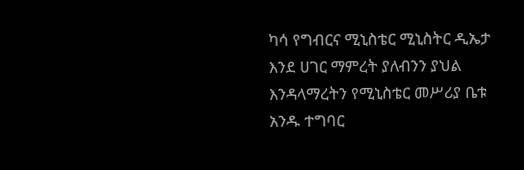ካሳ የግብርና ሚኒስቴር ሚኒስትር ዲኤታ እንደ ሀገር ማምረት ያለብንን ያህል እንዳላማረትን የሚኒስቴር መሥሪያ ቤቱ አንዱ ተግባር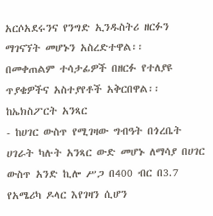አርሶአደሩንና የንግድ ኢንዱስትሪ ዘርፉን ማገናኘት መሆኑን አስረድተዋል፡፡
በመቀጠልም ተሳታፊዎች በዘርፉ የተለያዩ ጥያቄዎችና አስተያየቶች አቅርበዋል፡፡
ከኤክስፖርት አንጻር
- ከሀገር ውስጥ የሚገዛው ግብዓት በጎረቤት ሀገራት ካሉት አንጻር ውድ መሆኑ ለማሳያ በሀገር ውስጥ አንድ ኪሎ ሥጋ በ400 ብር በ3.7 የአሜሪካ ዶላር እየገዛን ሲሆን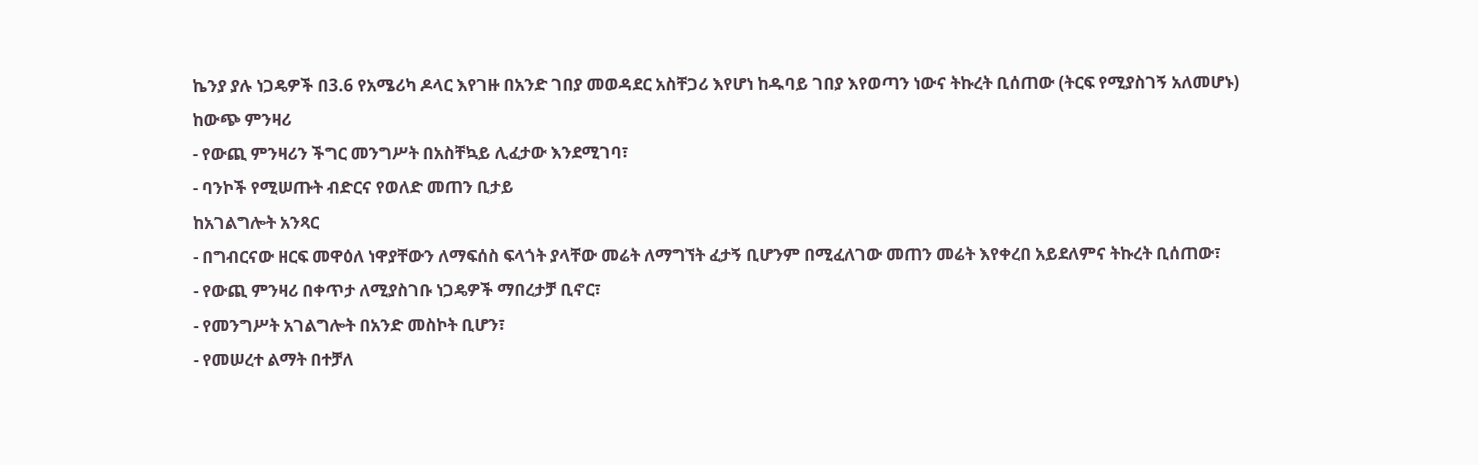ኬንያ ያሉ ነጋዴዎች በ3.6 የአሜሪካ ዶላር እየገዙ በአንድ ገበያ መወዳደር አስቸጋሪ እየሆነ ከዱባይ ገበያ እየወጣን ነውና ትኩረት ቢሰጠው (ትርፍ የሚያስገኝ አለመሆኑ)
ከውጭ ምንዛሪ
- የውጪ ምንዛሪን ችግር መንግሥት በአስቸኳይ ሊፈታው እንደሚገባ፣
- ባንኮች የሚሠጡት ብድርና የወለድ መጠን ቢታይ
ከአገልግሎት አንጻር
- በግብርናው ዘርፍ መዋዕለ ነዋያቸውን ለማፍሰስ ፍላጎት ያላቸው መሬት ለማግኘት ፈታኝ ቢሆንም በሚፈለገው መጠን መሬት እየቀረበ አይደለምና ትኩረት ቢሰጠው፣
- የውጪ ምንዛሪ በቀጥታ ለሚያስገቡ ነጋዴዎች ማበረታቻ ቢኖር፣
- የመንግሥት አገልግሎት በአንድ መስኮት ቢሆን፣
- የመሠረተ ልማት በተቻለ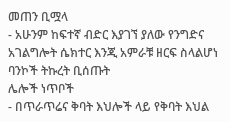መጠን ቢሟላ
- አሁንም ከፍተኛ ብድር እያገኘ ያለው የንግድና አገልግሎት ሴክተር እንጂ አምራቹ ዘርፍ ስላልሆነ ባንኮች ትኩረት ቢሰጡት
ሌሎች ነጥቦች
- በጥራጥሬና ቅባት እህሎች ላይ የቅባት እህል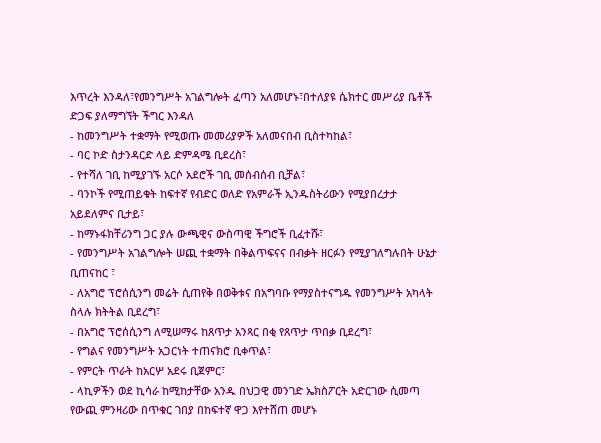እጥረት እንዳለ፣የመንግሥት አገልግሎት ፈጣን አለመሆኑ፣በተለያዩ ሴክተር መሥሪያ ቤቶች ድጋፍ ያለማግኘት ችግር እንዳለ
- ከመንግሥት ተቋማት የሚወጡ መመሪያዎች አለመናበብ ቢስተካከል፣
- ባር ኮድ ስታንዳርድ ላይ ድምዳሜ ቢደረስ፣
- የተሻለ ገቢ ከሚያገኙ አርሶ አደሮች ገቢ መሰብሰብ ቢቻል፣
- ባንኮች የሚጠይቁት ከፍተኛ የብድር ወለድ የአምራች ኢንዱስትሪውን የሚያበረታታ አይደለምና ቢታይ፣
- ከማኑፋክቸሪንግ ጋር ያሉ ውጫዊና ውስጣዊ ችግሮች ቢፈተሹ፣
- የመንግሥት አገልግሎት ሠጪ ተቋማት በቅልጥፍናና በብቃት ዘርፉን የሚያገለግሉበት ሁኔታ ቢጠናከር ፣
- ለአግሮ ፕሮሰሲንግ መሬት ሲጠየቅ በወቅቱና በአግባቡ የማያስተናግዱ የመንግሥት አካላት ስላሉ ክትትል ቢደረግ፣
- በአግሮ ፕሮሰሲንግ ለሚሠማሩ ከጸጥታ አንጻር በቂ የጸጥታ ጥበቃ ቢደረግ፣
- የግልና የመንግሥት አጋርነት ተጠናክሮ ቢቀጥል፣
- የምርት ጥራት ከአርሦ አደሩ ቢጀምር፣
- ላኪዎችን ወደ ኪሳራ ከሚከታቸው አንዱ በህጋዊ መንገድ ኤክስፖርት አድርገው ሲመጣ የውጪ ምንዛሪው በጥቁር ገበያ በከፍተኛ ዋጋ እየተሸጠ መሆኑ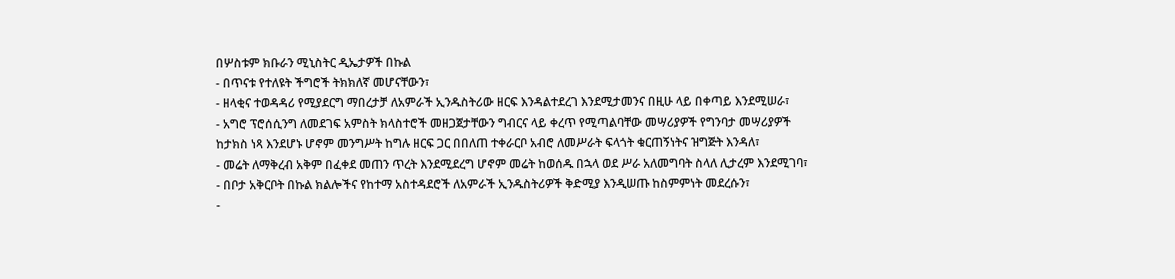በሦስቱም ክቡራን ሚኒስትር ዲኤታዎች በኩል
- በጥናቱ የተለዩት ችግሮች ትክክለኛ መሆናቸውን፣
- ዘላቂና ተወዳዳሪ የሚያደርግ ማበረታቻ ለአምራች ኢንዱስትሪው ዘርፍ እንዳልተደረገ እንደሚታመንና በዚሁ ላይ በቀጣይ እንደሚሠራ፣
- አግሮ ፕሮሰሲንግ ለመደገፍ አምስት ክላስተሮች መዘጋጀታቸውን ግብርና ላይ ቀረጥ የሚጣልባቸው መሣሪያዎች የግንባታ መሣሪያዎች ከታክስ ነጻ እንደሆኑ ሆኖም መንግሥት ከግሉ ዘርፍ ጋር በበለጠ ተቀራርቦ አብሮ ለመሥራት ፍላጎት ቁርጠኝነትና ዝግጅት እንዳለ፣
- መሬት ለማቅረብ አቅም በፈቀደ መጠን ጥረት እንደሚደረግ ሆኖም መሬት ከወሰዱ በኋላ ወደ ሥራ አለመግባት ስላለ ሊታረም እንደሚገባ፣
- በቦታ አቅርቦት በኩል ክልሎችና የከተማ አስተዳደሮች ለአምራች ኢንዱስትሪዎች ቅድሚያ እንዲሠጡ ከስምምነት መደረሱን፣
-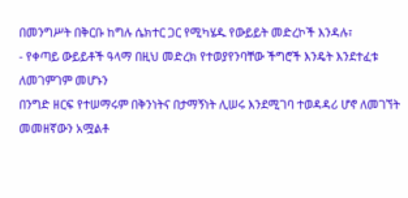በመንግሥት በቅርቡ ከግሉ ሴክተር ጋር የሚካሄዱ የውይይት መድረኮች እንዳሉ፣
- የቀጣይ ውይይቶች ዓላማ በዚህ መድረክ የተወያየንባቸው ችግሮች እንዴት እንደተፈቱ ለመገምገም መሆኑን
በንግድ ዘርፍ የተሠማሩም በቅንነትና በታማኝነት ሊሠሩ እንደሚገባ ተወዳዳሪ ሆኖ ለመገኘት መመዘኛውን አሟልቶ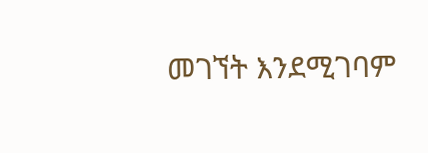መገኘት እንደሚገባም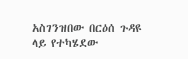አስገንዝበው በርዕሰ ጉዳዩ ላይ የተካሄደው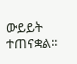ውይይት ተጠናቋል፡፡